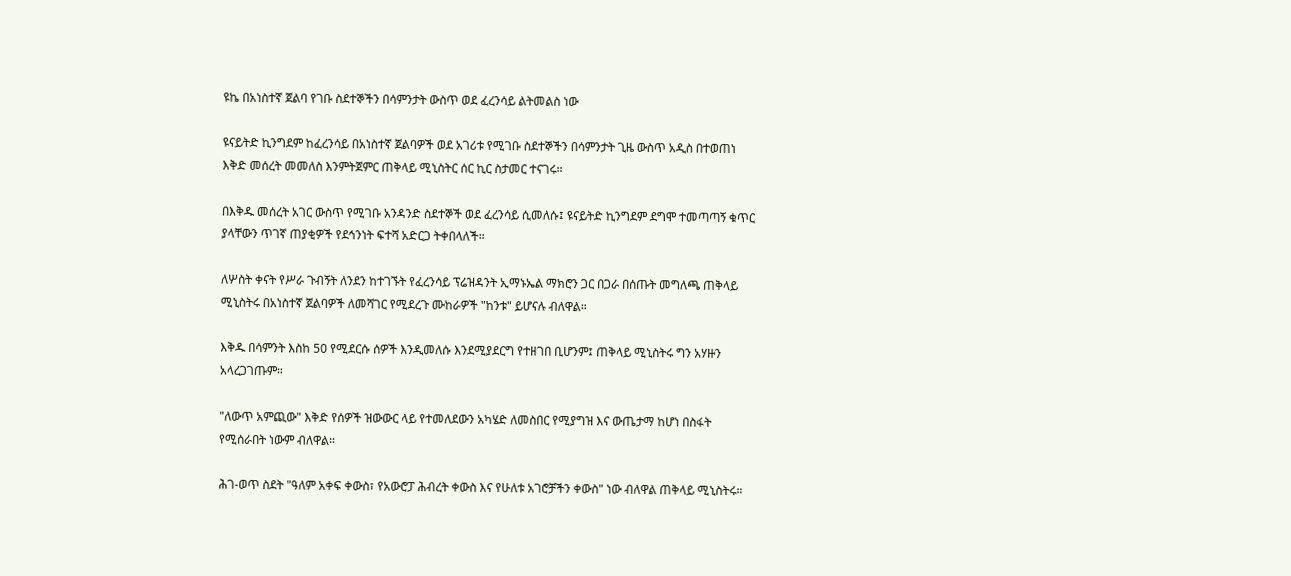ዩኬ በአነስተኛ ጀልባ የገቡ ስደተኞችን በሳምንታት ውስጥ ወደ ፈረንሳይ ልትመልስ ነው

ዩናይትድ ኪንግደም ከፈረንሳይ በአነስተኛ ጀልባዎች ወደ አገሪቱ የሚገቡ ስደተኞችን በሳምንታት ጊዜ ውስጥ አዲስ በተወጠነ እቅድ መሰረት መመለስ እንምትጀምር ጠቅላይ ሚኒስትር ሰር ኪር ስታመር ተናገሩ።

በእቅዱ መሰረት አገር ውስጥ የሚገቡ አንዳንድ ስደተኞች ወደ ፈረንሳይ ሲመለሱ፤ ዩናይትድ ኪንግደም ደግሞ ተመጣጣኝ ቁጥር ያላቸውን ጥገኛ ጠያቂዎች የደኅንነት ፍተሻ አድርጋ ትቀበላለች።

ለሦስት ቀናት የሥራ ጉብኝት ለንደን ከተገኙት የፈረንሳይ ፕሬዝዳንት ኢማኑኤል ማክሮን ጋር በጋራ በሰጡት መግለጫ ጠቅላይ ሚኒስትሩ በአነስተኛ ጀልባዎች ለመሻገር የሚደረጉ ሙከራዎች "ከንቱ" ይሆናሉ ብለዋል።

እቅዱ በሳምንት እስከ 50 የሚደርሱ ሰዎች እንዲመለሱ እንደሚያደርግ የተዘገበ ቢሆንም፤ ጠቅላይ ሚኒስትሩ ግን አሃዙን አላረጋገጡም።

"ለውጥ አምጪው" እቅድ የሰዎች ዝውውር ላይ የተመለደውን አካሄድ ለመስበር የሚያግዝ እና ውጤታማ ከሆነ በስፋት የሚሰራበት ነውም ብለዋል።

ሕገ-ወጥ ስደት "ዓለም አቀፍ ቀውስ፣ የአውሮፓ ሕብረት ቀውስ እና የሁለቱ አገሮቻችን ቀውስ" ነው ብለዋል ጠቅላይ ሚኒስትሩ።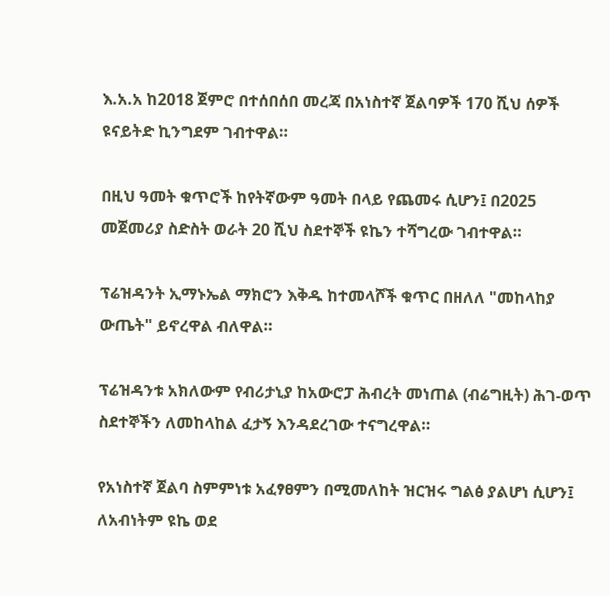እ.አ.አ ከ2018 ጀምሮ በተሰበሰበ መረጃ በአነስተኛ ጀልባዎች 170 ሺህ ሰዎች ዩናይትድ ኪንግደም ገብተዋል።

በዚህ ዓመት ቁጥሮች ከየትኛውም ዓመት በላይ የጨመሩ ሲሆን፤ በ2025 መጀመሪያ ስድስት ወራት 20 ሺህ ስደተኞች ዩኬን ተሻግረው ገብተዋል።

ፕሬዝዳንት ኢማኑኤል ማክሮን እቅዱ ከተመላሾች ቁጥር በዘለለ "መከላከያ ውጤት" ይኖረዋል ብለዋል።

ፕሬዝዳንቱ አክለውም የብሪታኒያ ከአውሮፓ ሕብረት መነጠል (ብሬግዚት) ሕገ-ወጥ ስደተኞችን ለመከላከል ፈታኝ እንዳደረገው ተናግረዋል።

የአነስተኛ ጀልባ ስምምነቱ አፈፃፀምን በሚመለከት ዝርዝሩ ግልፅ ያልሆነ ሲሆን፤ ለአብነትም ዩኬ ወደ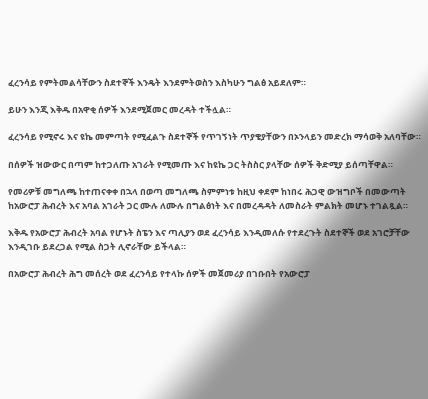ፈረንሳይ የምትመልሳቸውን ስደተኞች እንዴት እንደምትወስን እስካሁን ግልፅ አይደለም።

ይሁን እንጂ እቅዱ በአዋቂ ሰዎች እንደሚጀመር መረዳት ተችሏል።

ፈረንሳይ የሚኖሩ እና ዩኬ መምጣት የሚፈልጉ ስደተኞች የጥገኝነት ጥያቄያቸውን በኦንላይን መድረክ ማሳወቅ አለባቸው።

በሰዎች ዝውውር በጣም ከተጋለጡ አገራት የሚመጡ እና ከዩኬ ጋር ትስስር ያላቸው ሰዎች ቅድሚያ ይሰጣቸዋል።

የመሪዎቹ መግለጫ ከተጠናቀቀ በኋላ በወጣ መግለጫ ስምምነቱ ከዚህ ቀደም ከነበሩ ሕጋዊ ውዝግቦች በመውጣት ከአውሮፓ ሕብረት እና አባል አገራት ጋር ሙሉ ለሙሉ በግልፅነት እና በመረዳዳት ለመስራት ምልክት መሆኑ ተገልጿል።

እቅዱ የአውሮፓ ሕብረት አባል የሆኑት ስፔን እና ጣሊያን ወደ ፈረንሳይ እንዲመለሱ የተደረጉት ስደተኞች ወደ አገሮቻቸው እንዲገቡ ይደረጋል የሚል ስጋት ሊኖራቸው ይችላል።

በአውሮፓ ሕብረት ሕግ መሰረት ወደ ፈረንሳይ የተላኩ ሰዎች መጀመሪያ በገቡበት የአውሮፓ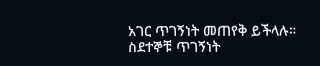አገር ጥገኝነት መጠየቅ ይችላሉ። ስደተኞቹ ጥገኝነት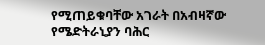የሚጠይቁባቸው አገራት በአብዛኛው የሜድትራኒያን ባሕር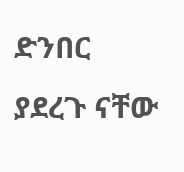ድንበር ያደረጉ ናቸው